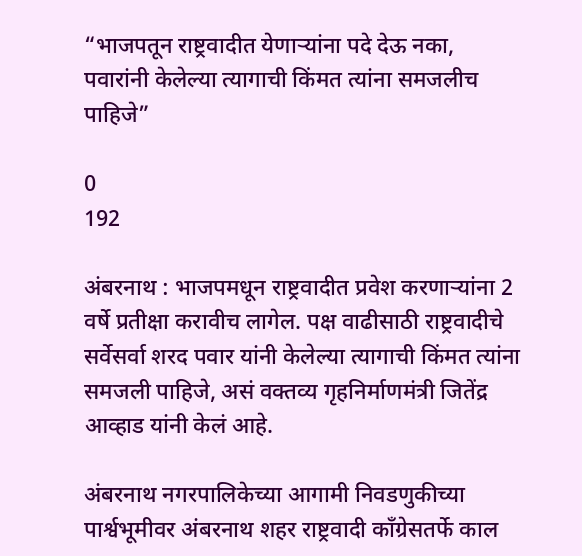“भाजपतून राष्ट्रवादीत येणाऱ्यांना पदे देऊ नका, पवारांनी केलेल्या त्यागाची किंमत त्यांना समजलीच पाहिजे”

0
192

अंबरनाथ : भाजपमधून राष्ट्रवादीत प्रवेश करणाऱ्यांना 2 वर्षे प्रतीक्षा करावीच लागेल. पक्ष वाढीसाठी राष्ट्रवादीचे सर्वेसर्वा शरद पवार यांनी केलेल्या त्यागाची किंमत त्यांना समजली पाहिजे, असं वक्तव्य गृहनिर्माणमंत्री जितेंद्र आव्हाड यांनी केलं आहे.

अंबरनाथ नगरपालिकेच्या आगामी निवडणुकीच्या पार्श्वभूमीवर अंबरनाथ शहर राष्ट्रवादी काँग्रेसतर्फे काल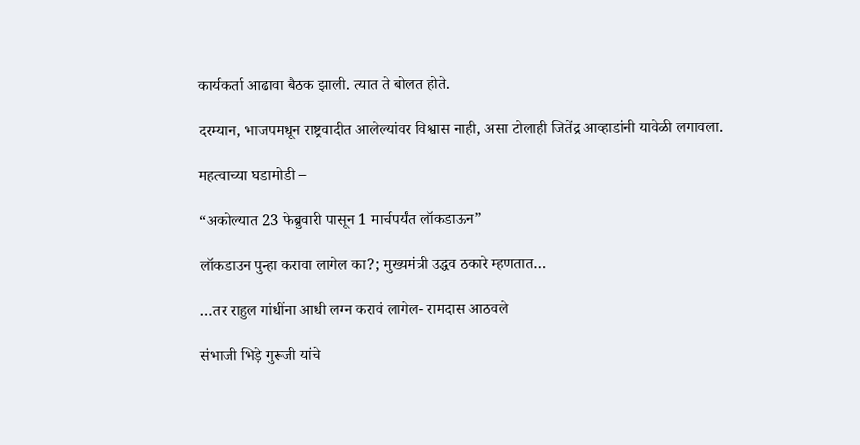कार्यकर्ता आढावा बैठक झाली. त्यात ते बोलत होते.

दरम्यान, भाजपमधून राष्ट्रवादीत आलेल्यांवर विश्वास नाही, असा टोलाही जितेंद्र आव्हाडांनी यावेळी लगावला.

महत्वाच्या घडामोडी –

“अकोल्यात 23 फेब्रुवारी पासून 1 मार्चपर्यंत लॉकडाऊन”

लॉकडाउन पुन्हा करावा लागेल का?; मुख्यमंत्री उद्धव ठकारे म्हणतात…

…तर राहुल गांधींना आधी लग्न करावं लागेल- रामदास आठवले

संभाजी भिड़े गुरूजी यांचे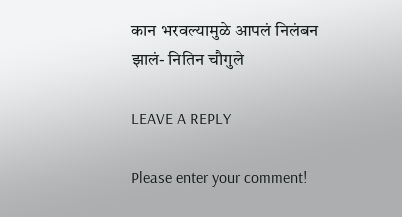कान भरवल्यामुळे आपलं निलंबन झालं- नितिन चौगुले

LEAVE A REPLY

Please enter your comment!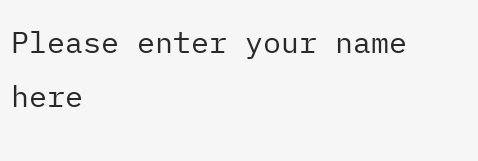Please enter your name here